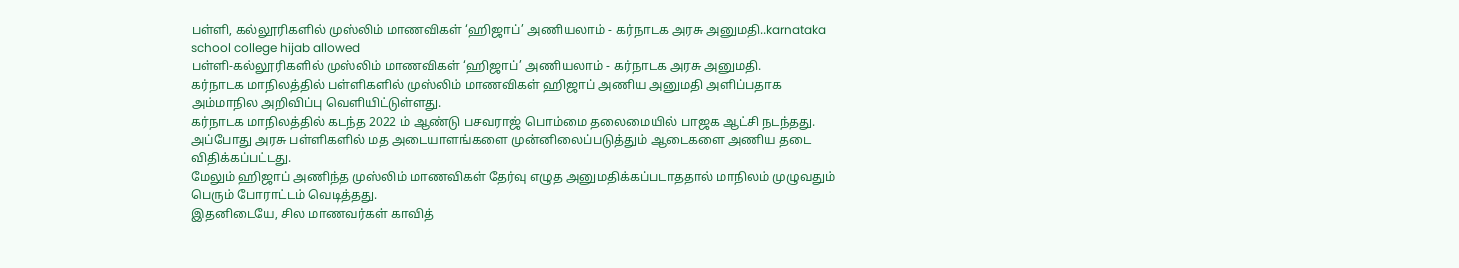பள்ளி, கல்லூரிகளில் முஸ்லிம் மாணவிகள் ‘ஹிஜாப்’ அணியலாம் - கர்நாடக அரசு அனுமதி..karnataka school college hijab allowed
பள்ளி-கல்லூரிகளில் முஸ்லிம் மாணவிகள் ‘ஹிஜாப்’ அணியலாம் - கர்நாடக அரசு அனுமதி.
கர்நாடக மாநிலத்தில் பள்ளிகளில் முஸ்லிம் மாணவிகள் ஹிஜாப் அணிய அனுமதி அளிப்பதாக அம்மாநில அறிவிப்பு வெளியிட்டுள்ளது.
கர்நாடக மாநிலத்தில் கடந்த 2022 ம் ஆண்டு பசவராஜ் பொம்மை தலைமையில் பாஜக ஆட்சி நடந்தது. அப்போது அரசு பள்ளிகளில் மத அடையாளங்களை முன்னிலைப்படுத்தும் ஆடைகளை அணிய தடை விதிக்கப்பட்டது.
மேலும் ஹிஜாப் அணிந்த முஸ்லிம் மாணவிகள் தேர்வு எழுத அனுமதிக்கப்படாததால் மாநிலம் முழுவதும் பெரும் போராட்டம் வெடித்தது.
இதனிடையே, சில மாணவர்கள் காவித்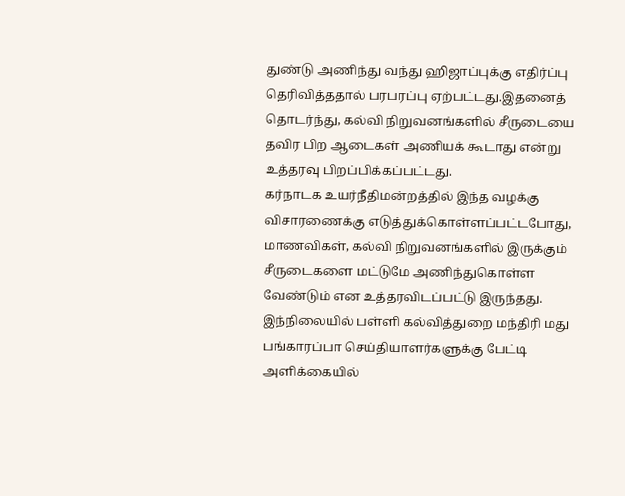துண்டு அணிந்து வந்து ஹிஜாப்புக்கு எதிர்ப்பு தெரிவித்ததால் பரபரப்பு ஏற்பட்டது.இதனைத் தொடர்ந்து, கல்வி நிறுவனங்களில் சீருடையை தவிர பிற ஆடைகள் அணியக் கூடாது என்று உத்தரவு பிறப்பிக்கப்பட்டது.
கர்நாடக உயர்நீதிமன்றத்தில் இந்த வழக்கு விசாரணைக்கு எடுத்துக்கொள்ளப்பட்டபோது, மாணவிகள், கல்வி நிறுவனங்களில் இருக்கும் சீருடைகளை மட்டுமே அணிந்துகொள்ள வேண்டும் என உத்தரவிடப்பட்டு இருந்தது.
இந்நிலையில் பள்ளி கல்வித்துறை மந்திரி மது பங்காரப்பா செய்தியாளர்களுக்கு பேட்டி அளிக்கையில்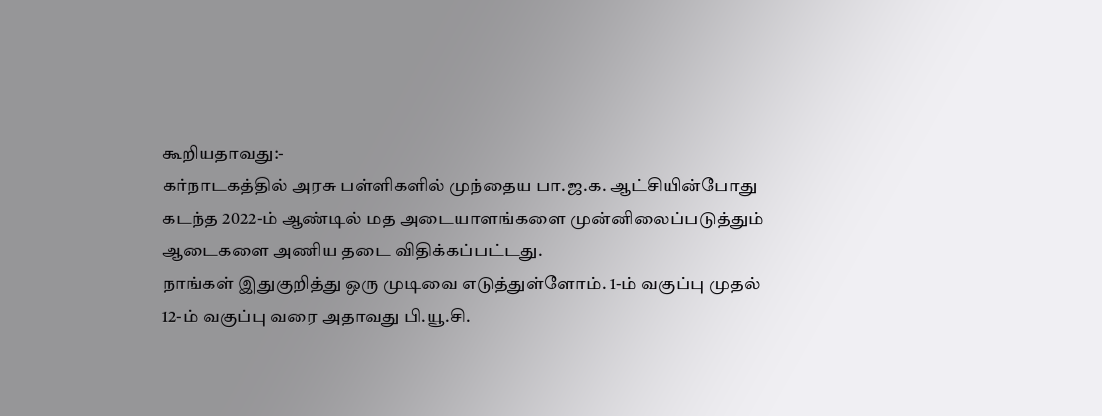கூறியதாவது:-
கர்நாடகத்தில் அரசு பள்ளிகளில் முந்தைய பா.ஜ.க. ஆட்சியின்போது கடந்த 2022-ம் ஆண்டில் மத அடையாளங்களை முன்னிலைப்படுத்தும் ஆடைகளை அணிய தடை விதிக்கப்பட்டது.
நாங்கள் இதுகுறித்து ஒரு முடிவை எடுத்துள்ளோம். 1-ம் வகுப்பு முதல் 12-ம் வகுப்பு வரை அதாவது பி.யூ.சி.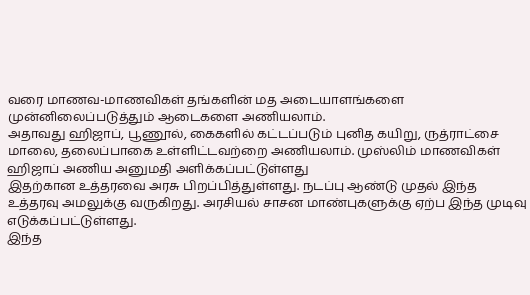வரை மாணவ-மாணவிகள் தங்களின் மத அடையாளங்களை முன்னிலைப்படுத்தும் ஆடைகளை அணியலாம்.
அதாவது ஹிஜாப், பூணூல், கைகளில் கட்டப்படும் புனித கயிறு, ருத்ராட்சை மாலை, தலைப்பாகை உள்ளிட்டவற்றை அணியலாம். முஸ்லிம் மாணவிகள் ஹிஜாப் அணிய அனுமதி அளிக்கப்பட்டுள்ளது
இதற்கான உத்தரவை அரசு பிறப்பித்துள்ளது. நடப்பு ஆண்டு முதல் இந்த உத்தரவு அமலுக்கு வருகிறது. அரசியல் சாசன மாண்புகளுக்கு ஏற்ப இந்த முடிவு எடுக்கப்பட்டுள்ளது.
இந்த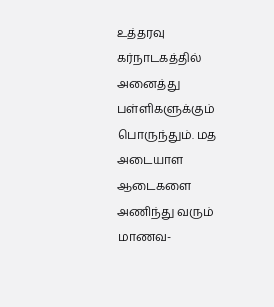உத்தரவு கர்நாடகத்தில் அனைத்து பள்ளிகளுக்கும் பொருந்தும். மத அடையாள ஆடைகளை அணிந்து வரும் மாணவ-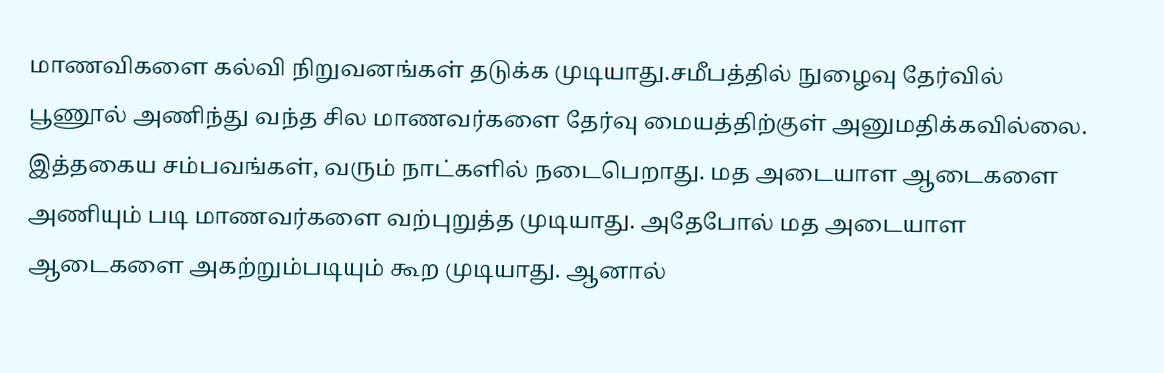மாணவிகளை கல்வி நிறுவனங்கள் தடுக்க முடியாது.சமீபத்தில் நுழைவு தேர்வில் பூணூல் அணிந்து வந்த சில மாணவர்களை தேர்வு மையத்திற்குள் அனுமதிக்கவில்லை.
இத்தகைய சம்பவங்கள், வரும் நாட்களில் நடைபெறாது. மத அடையாள ஆடைகளை அணியும் படி மாணவர்களை வற்புறுத்த முடியாது. அதேபோல் மத அடையாள ஆடைகளை அகற்றும்படியும் கூற முடியாது. ஆனால்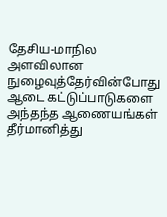தேசிய-மாநில அளவிலான நுழைவுத்தேர்வின்போது ஆடை கட்டுப்பாடுகளை அந்தந்த ஆணையங்கள் தீர்மானித்து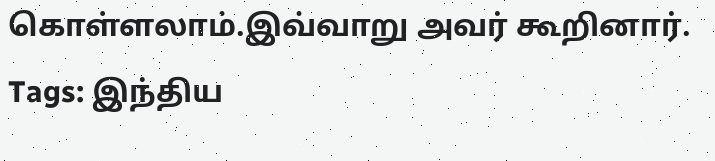கொள்ளலாம்.இவ்வாறு அவர் கூறினார்.
Tags: இந்திய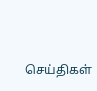செய்திகள்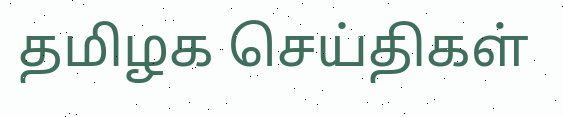தமிழக செய்திகள்